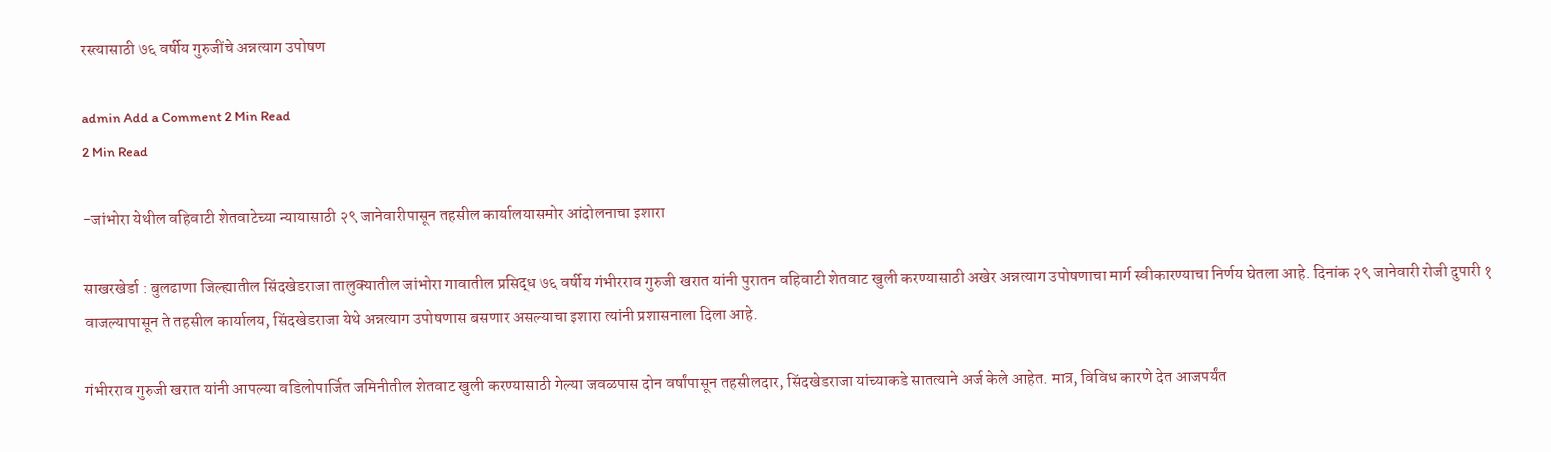रस्त्यासाठी ७६ वर्षीय गुरुजींचे अन्नत्याग उपोषण

admin Add a Comment 2 Min Read
2 Min Read

-जांभोरा येथील वहिवाटी शेतवाटेच्या न्यायासाठी २९ जानेवारीपासून तहसील कार्यालयासमोर आंदोलनाचा इशारा

साखरखेर्डा : बुलढाणा जिल्ह्यातील सिंदखेडराजा तालुक्यातील जांभोरा गावातील प्रसिद्ध ७६ वर्षीय गंभीरराव गुरुजी खरात यांनी पुरातन वहिवाटी शेतवाट खुली करण्यासाठी अखेर अन्नत्याग उपोषणाचा मार्ग स्वीकारण्याचा निर्णय घेतला आहे. दिनांक २९ जानेवारी रोजी दुपारी १ वाजल्यापासून ते तहसील कार्यालय, सिंदखेडराजा येथे अन्नत्याग उपोषणास बसणार असल्याचा इशारा त्यांनी प्रशासनाला दिला आहे.

गंभीरराव गुरुजी खरात यांनी आपल्या वडिलोपार्जित जमिनीतील शेतवाट खुली करण्यासाठी गेल्या जवळपास दोन वर्षांपासून तहसीलदार, सिंदखेडराजा यांच्याकडे सातत्याने अर्ज केले आहेत. मात्र, विविध कारणे देत आजपर्यंत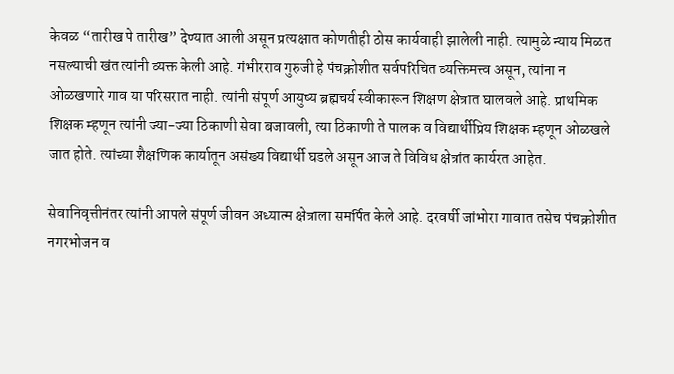केवळ “तारीख पे तारीख” देण्यात आली असून प्रत्यक्षात कोणतीही ठोस कार्यवाही झालेली नाही. त्यामुळे न्याय मिळत नसल्याची खंत त्यांनी व्यक्त केली आहे. गंभीरराव गुरुजी हे पंचक्रोशीत सर्वपरिचित व्यक्तिमत्त्व असून, त्यांना न ओळखणारे गाव या परिसरात नाही. त्यांनी संपूर्ण आयुष्य ब्रह्मचर्य स्वीकारून शिक्षण क्षेत्रात घालवले आहे. प्राथमिक शिक्षक म्हणून त्यांनी ज्या-ज्या ठिकाणी सेवा बजावली, त्या ठिकाणी ते पालक व विद्यार्थीप्रिय शिक्षक म्हणून ओळखले जात होते. त्यांच्या शैक्षणिक कार्यातून असंख्य विद्यार्थी घडले असून आज ते विविध क्षेत्रांत कार्यरत आहेत.

सेवानिवृत्तीनंतर त्यांनी आपले संपूर्ण जीवन अध्यात्म क्षेत्राला समर्पित केले आहे. दरवर्षी जांभोरा गावात तसेच पंचक्रोशीत नगरभोजन व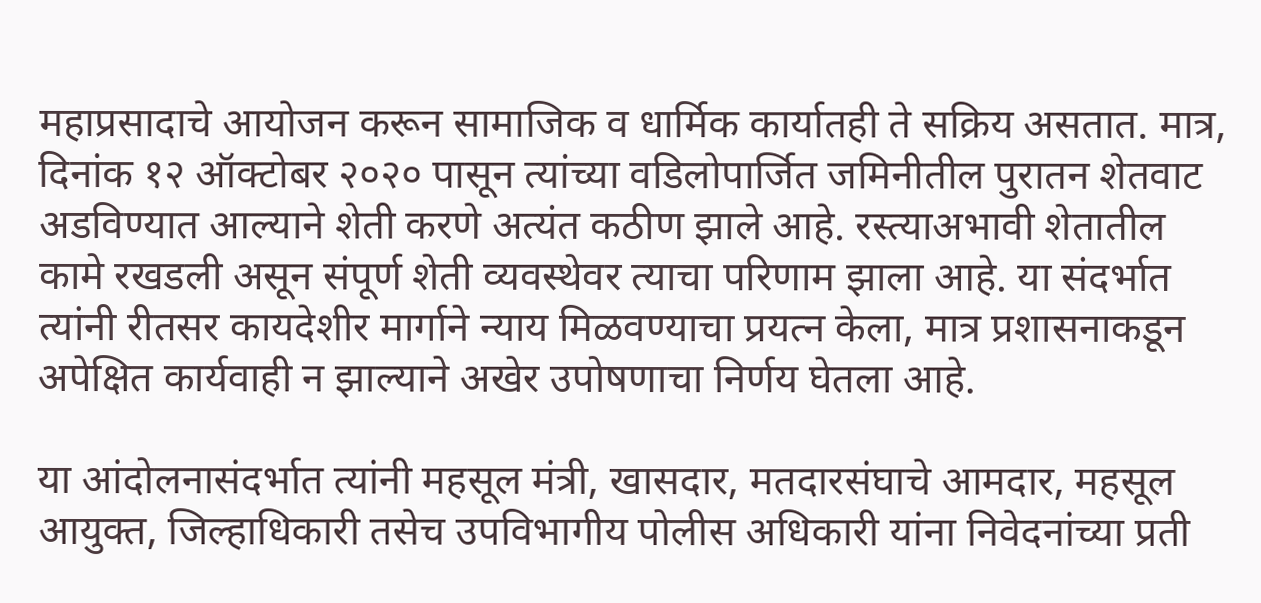महाप्रसादाचे आयोजन करून सामाजिक व धार्मिक कार्यातही ते सक्रिय असतात. मात्र, दिनांक १२ ऑक्टोबर २०२० पासून त्यांच्या वडिलोपार्जित जमिनीतील पुरातन शेतवाट अडविण्यात आल्याने शेती करणे अत्यंत कठीण झाले आहे. रस्त्याअभावी शेतातील कामे रखडली असून संपूर्ण शेती व्यवस्थेवर त्याचा परिणाम झाला आहे. या संदर्भात त्यांनी रीतसर कायदेशीर मार्गाने न्याय मिळवण्याचा प्रयत्न केला, मात्र प्रशासनाकडून अपेक्षित कार्यवाही न झाल्याने अखेर उपोषणाचा निर्णय घेतला आहे.

या आंदोलनासंदर्भात त्यांनी महसूल मंत्री, खासदार, मतदारसंघाचे आमदार, महसूल आयुक्त, जिल्हाधिकारी तसेच उपविभागीय पोलीस अधिकारी यांना निवेदनांच्या प्रती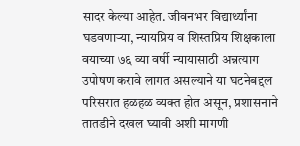सादर केल्या आहेत. जीवनभर विद्यार्थ्यांना घडवणाऱ्या, न्यायप्रिय व शिस्तप्रिय शिक्षकाला वयाच्या ७६ व्या वर्षी न्यायासाठी अन्नत्याग उपोषण करावे लागत असल्याने या घटनेबद्दल परिसरात हळहळ व्यक्त होत असून, प्रशासनाने तातडीने दखल घ्यावी अशी मागणी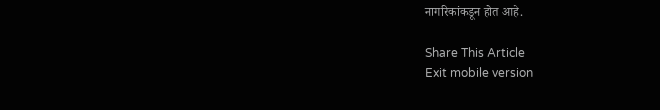नागरिकांकडून होत आहे.

Share This Article
Exit mobile version